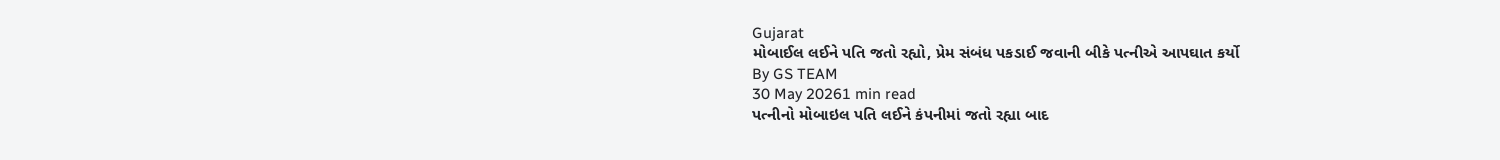Gujarat
મોબાઈલ લઈને પતિ જતો રહ્યો, પ્રેમ સંબંધ પકડાઈ જવાની બીકે પત્નીએ આપઘાત કર્યો
By GS TEAM
30 May 20261 min read
પત્નીનો મોબાઇલ પતિ લઈને કંપનીમાં જતો રહ્યા બાદ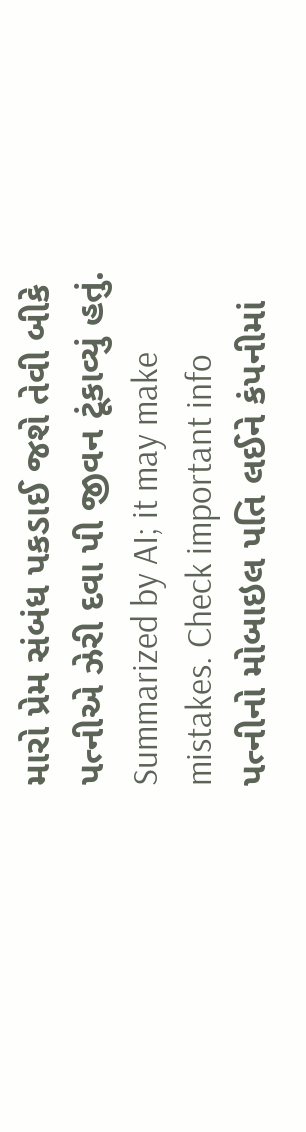મારો પ્રેમ સંબંધ પકડાઈ જશે તેવી બીકે પત્નીએ ઝેરી દવા પી જીવન ટૂંકાવ્યું હતું.
Summarized by AI; it may make mistakes. Check important info
પત્નીનો મોબાઇલ પતિ લઈને કંપનીમાં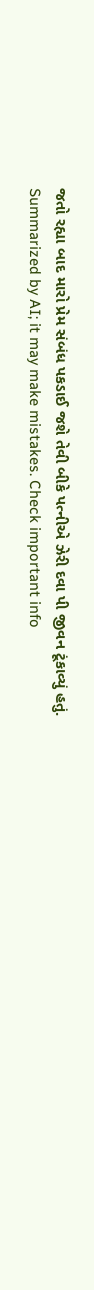જતો રહ્યા બાદ મારો પ્રેમ સંબંધ પકડાઈ જશે તેવી બીકે પત્નીએ ઝેરી દવા પી જીવન ટૂંકાવ્યું હતું.
Summarized by AI; it may make mistakes. Check important info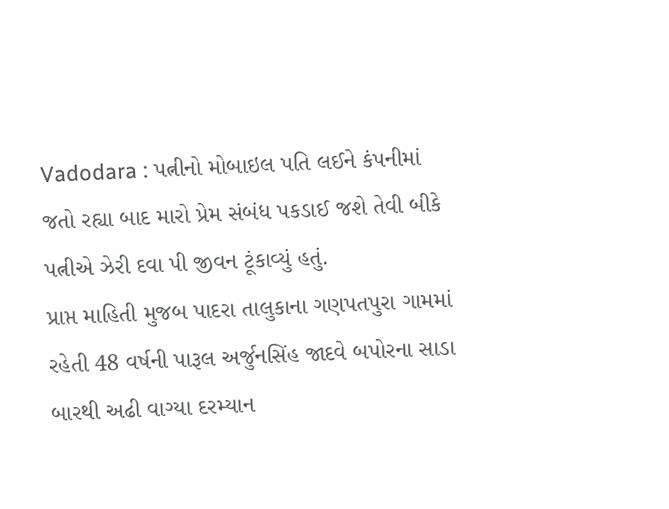Vadodara : પત્નીનો મોબાઇલ પતિ લઈને કંપનીમાં જતો રહ્યા બાદ મારો પ્રેમ સંબંધ પકડાઈ જશે તેવી બીકે પત્નીએ ઝેરી દવા પી જીવન ટૂંકાવ્યું હતું.
પ્રાપ્ત માહિતી મુજબ પાદરા તાલુકાના ગણપતપુરા ગામમાં રહેતી 48 વર્ષની પારૂલ અર્જુનસિંહ જાદવે બપોરના સાડા બારથી અઢી વાગ્યા દરમ્યાન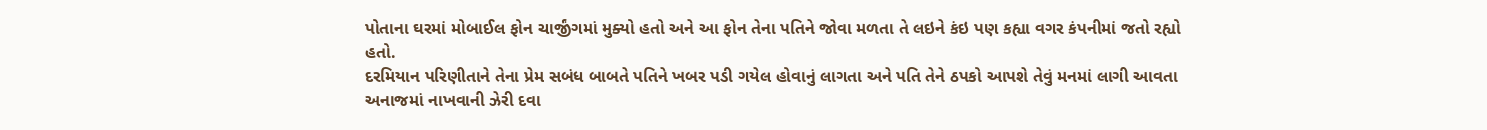પોતાના ઘરમાં મોબાઈલ ફોન ચાર્જીંગમાં મુક્યો હતો અને આ ફોન તેના પતિને જોવા મળતા તે લઇને કંઇ પણ કહ્યા વગર કંપનીમાં જતો રહ્યો હતો.
દરમિયાન પરિણીતાને તેના પ્રેમ સબંધ બાબતે પતિને ખબર પડી ગયેલ હોવાનું લાગતા અને પતિ તેને ઠપકો આપશે તેવું મનમાં લાગી આવતા અનાજમાં નાખવાની ઝેરી દવા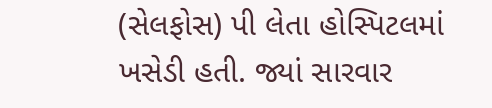(સેલફોસ) પી લેતા હોસ્પિટલમાં ખસેડી હતી. જ્યાં સારવાર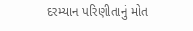દરમ્યાન પરિણીતાનું મોત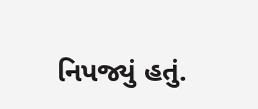નિપજ્યું હતું.